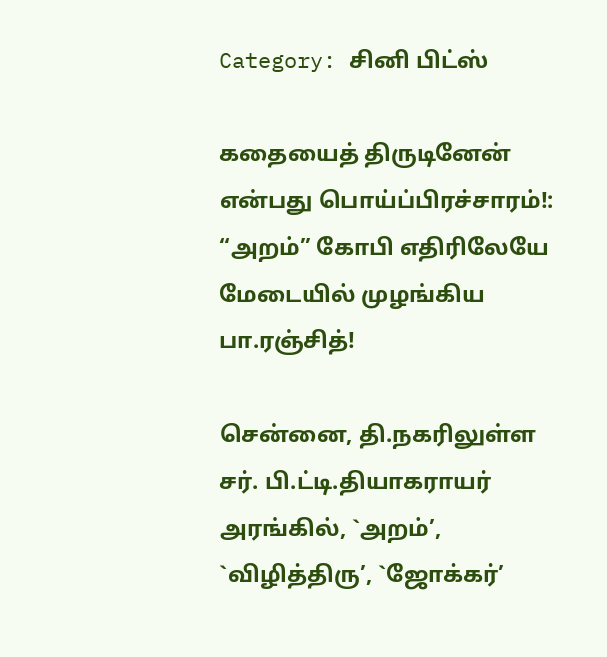Category: சினி பிட்ஸ்

கதையைத் திருடினேன் என்பது பொய்ப்பிரச்சாரம்!: “அறம்” கோபி எதிரிலேயே மேடையில் முழங்கிய பா.ரஞ்சித்!

சென்னை, தி.நகரிலுள்ள சர். பி.ட்டி.தியாகராயர் அரங்கில், `அறம்’, `விழித்திரு’, `ஜோக்கர்’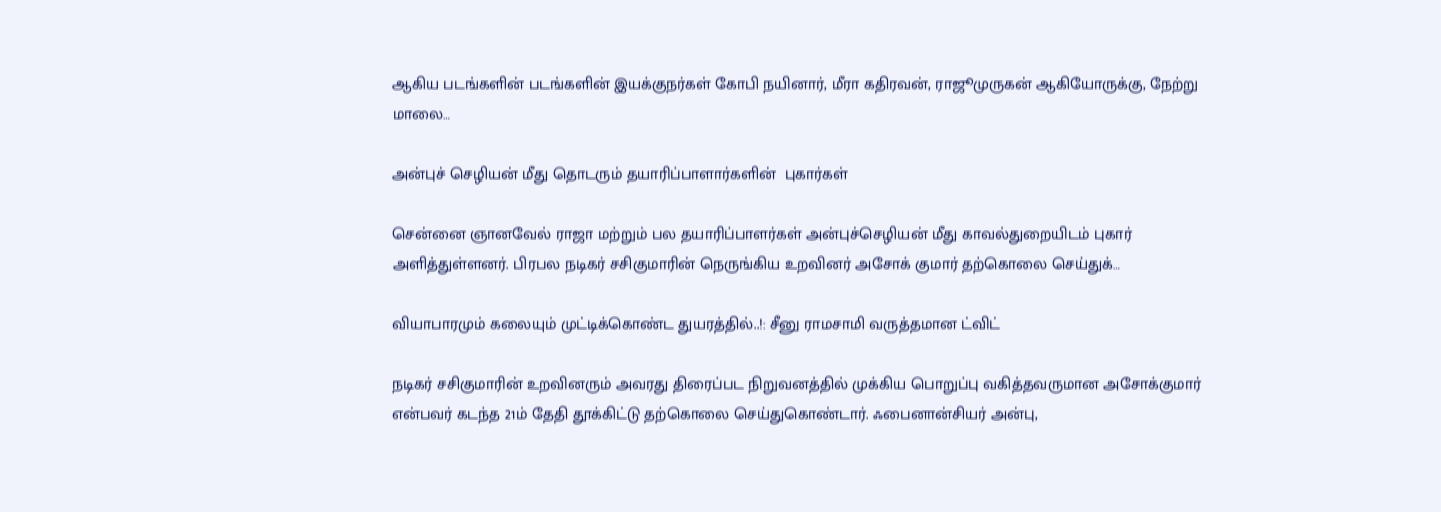ஆகிய படங்களின் படங்களின் இயக்குநர்கள் கோபி நயினார், மீரா கதிரவன், ராஜூமுருகன் ஆகியோருக்கு, நேற்று மாலை…

அன்புச் செழியன் மீது தொடரும் தயாரிப்பாளார்களின்  புகார்கள்

சென்னை ஞானவேல் ராஜா மற்றும் பல தயாரிப்பாளர்கள் அன்புச்செழியன் மீது காவல்துறையிடம் புகார் அளித்துள்ளனர். பிரபல நடிகர் சசிகுமாரின் நெருங்கிய உறவினர் அசோக் குமார் தற்கொலை செய்துக்…

வியாபாரமும் கலையும் முட்டிக்கொண்ட துயரத்தில்..!: சீனு ராமசாமி வருத்தமான ட்விட்

நடிகர் சசிகுமாரின் உறவினரும் அவரது திரைப்பட நிறுவனத்தில் முக்கிய பொறுப்பு வகித்தவருமான அசோக்குமார் என்பவர் கடந்த 21ம் தேதி தூக்கிட்டு தற்கொலை செய்துகொண்டார். ஃபைனான்சியர் அன்பு,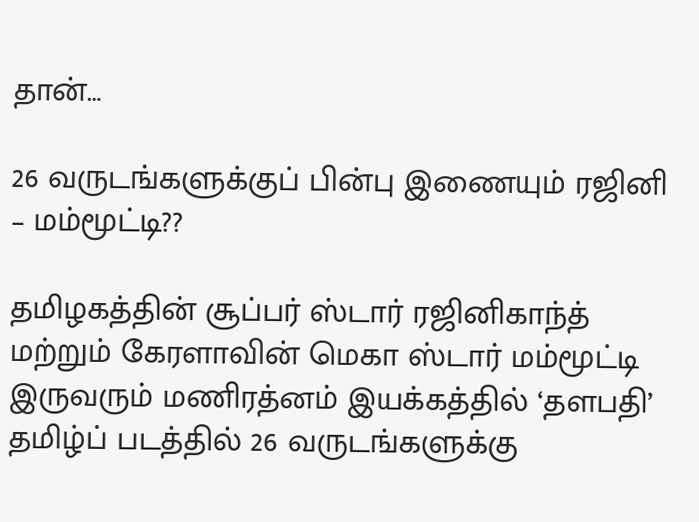தான்…

26 வருடங்களுக்குப் பின்பு இணையும் ரஜினி – மம்மூட்டி??

தமிழகத்தின் சூப்பர் ஸ்டார் ரஜினிகாந்த் மற்றும் கேரளாவின் மெகா ஸ்டார் மம்மூட்டி இருவரும் மணிரத்னம் இயக்கத்தில் ‘தளபதி’ தமிழ்ப் படத்தில் 26 வருடங்களுக்கு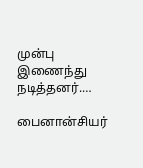முன்பு இணைந்து நடித்தனர்.…

பைனான்சியர்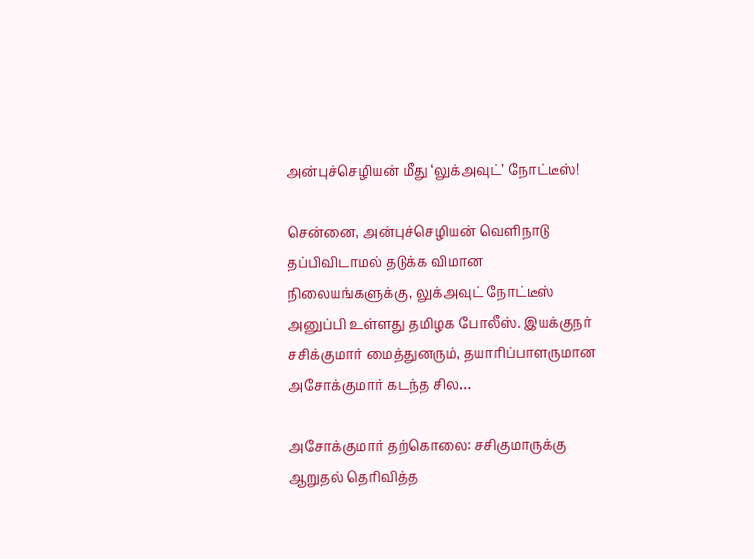அன்புச்செழியன் மீது ‘லுக்அவுட்’ நோட்டீஸ்!

சென்னை, அன்புச்செழியன் வெளிநாடு தப்பிவிடாமல் தடுக்க விமான நிலையங்களுக்கு, லுக்அவுட் நோட்டீஸ் அனுப்பி உள்ளது தமிழக போலீஸ். இயக்குநர் சசிக்குமார் மைத்துனரும், தயாரிப்பாளருமான அசோக்குமார் கடந்த சில…

அசோக்குமார் தற்கொலை: சசிகுமாருக்கு ஆறுதல் தெரிவித்த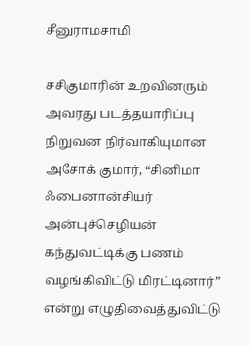சீனுராமசாமி

சசிகுமாரின் உறவினரும் அவரது படத்தயாரிப்பு நிறுவன நிர்வாகியுமான அசோக் குமார், “சினிமா ஃபைனான்சியர் அன்புச்செழியன் கந்துவட்டிக்கு பணம் வழங்கிவிட்டு மிரட்டினார்” என்று எழுதிவைத்துவிட்டு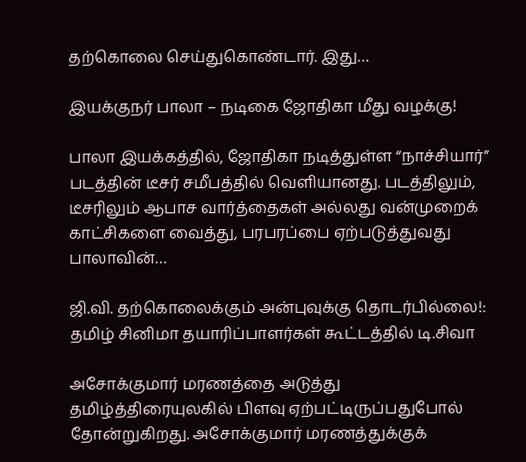தற்கொலை செய்துகொண்டார். இது…

இயக்குநர் பாலா – நடிகை ஜோதிகா மீது வழக்கு!

பாலா இயக்கத்தில், ஜோதிகா நடித்துள்ள “நாச்சியார்” படத்தின் டீசர் சமீபத்தில் வெளியானது. படத்திலும், டீசரிலும் ஆபாச வார்த்தைகள் அல்லது வன்முறைக் காட்சிகளை வைத்து, பரபரப்பை ஏற்படுத்துவது பாலாவின்…

ஜி.வி. தற்கொலைக்கும் அன்புவுக்கு தொடர்பில்லை!: தமிழ் சினிமா தயாரிப்பாளர்கள் கூட்டத்தில் டி.சிவா

அசோக்குமார் மரணத்தை அடுத்து தமிழ்த்திரையுலகில் பிளவு ஏற்பட்டிருப்பதுபோல் தோன்றுகிறது. அசோக்குமார் மரணத்துக்குக்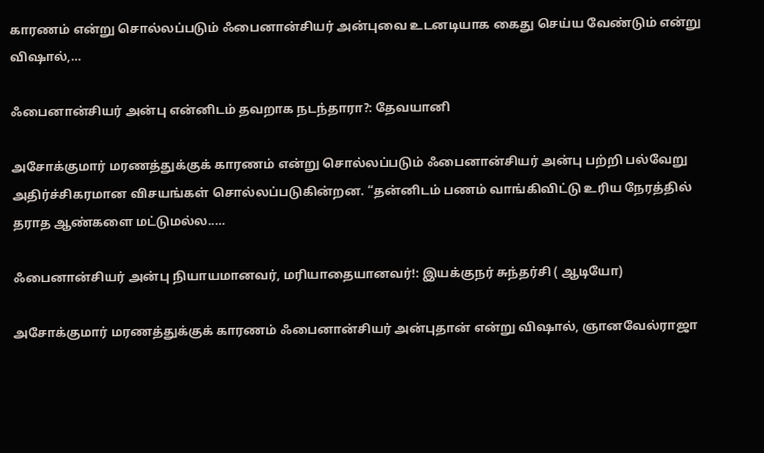காரணம் என்று சொல்லப்படும் ஃபைனான்சியர் அன்புவை உடனடியாக கைது செய்ய வேண்டும் என்று விஷால்,…

ஃபைனான்சியர் அன்பு என்னிடம் தவறாக நடந்தாரா?: தேவயானி

அசோக்குமார் மரணத்துக்குக் காரணம் என்று சொல்லப்படும் ஃபைனான்சியர் அன்பு பற்றி பல்வேறு அதிர்ச்சிகரமான விசயங்கள் சொல்லப்படுகின்றன. “தன்னிடம் பணம் வாங்கிவிட்டு உரிய நேரத்தில் தராத ஆண்களை மட்டுமல்ல..…

ஃபைனான்சியர் அன்பு நியாயமானவர், மரியாதையானவர்!: இயக்குநர் சுந்தர்சி ( ஆடியோ)

அசோக்குமார் மரணத்துக்குக் காரணம் ஃபைனான்சியர் அன்புதான் என்று விஷால், ஞானவேல்ராஜா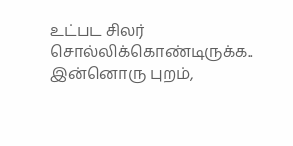உட்பட சிலர் சொல்லிக்கொண்டிருக்க.. இன்னொரு புறம்,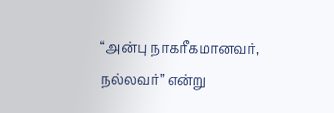“அன்பு நாகரீகமானவர், நல்லவர்” என்று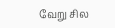வேறு சில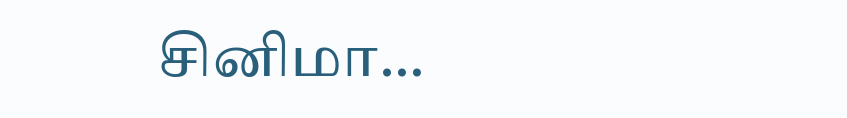சினிமா…